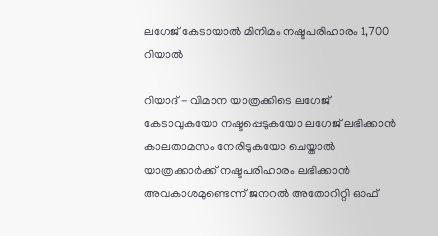ലഗേജ് കേടായാല്‍ മിനിമം നഷ്ടപരിഹാരം 1,700 റിയാല്‍

റിയാദ് - വിമാന യാത്രക്കിടെ ലഗേജ് കേടാവുകയോ നഷ്ടപ്പെടുകയോ ലഗേജ് ലഭിക്കാന്‍ കാലതാമസം നേരിടുകയോ ചെയ്താല്‍ യാത്രക്കാര്‍ക്ക് നഷ്ടപരിഹാരം ലഭിക്കാന്‍ അവകാശമുണ്ടെന്ന് ജനറല്‍ അതോറിറ്റി ഓഫ്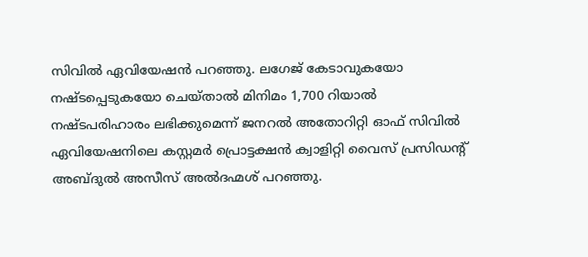സിവില്‍ ഏവിയേഷന്‍ പറഞ്ഞു. ലഗേജ് കേടാവുകയോ നഷ്ടപ്പെടുകയോ ചെയ്താല്‍ മിനിമം 1,700 റിയാല്‍ നഷ്ടപരിഹാരം ലഭിക്കുമെന്ന് ജനറല്‍ അതോറിറ്റി ഓഫ് സിവില്‍ ഏവിയേഷനിലെ കസ്റ്റമര്‍ പ്രൊട്ടക്ഷന്‍ ക്വാളിറ്റി വൈസ് പ്രസിഡന്റ് അബ്ദുല്‍ അസീസ് അല്‍ദഹ്മശ് പറഞ്ഞു.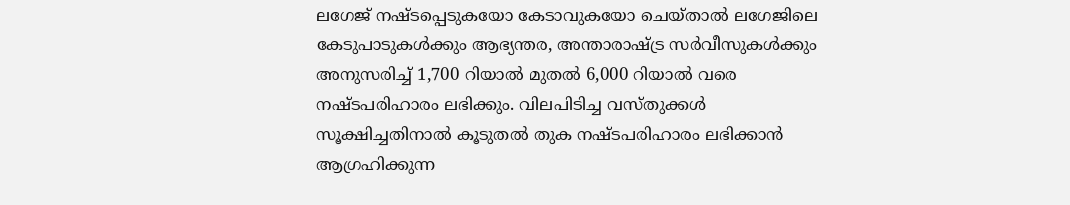ലഗേജ് നഷ്ടപ്പെടുകയോ കേടാവുകയോ ചെയ്താല്‍ ലഗേജിലെ കേടുപാടുകള്‍ക്കും ആഭ്യന്തര, അന്താരാഷ്ട്ര സര്‍വീസുകള്‍ക്കും അനുസരിച്ച് 1,700 റിയാല്‍ മുതല്‍ 6,000 റിയാല്‍ വരെ നഷ്ടപരിഹാരം ലഭിക്കും. വിലപിടിച്ച വസ്തുക്കള്‍ സൂക്ഷിച്ചതിനാല്‍ കൂടുതല്‍ തുക നഷ്ടപരിഹാരം ലഭിക്കാന്‍ ആഗ്രഹിക്കുന്ന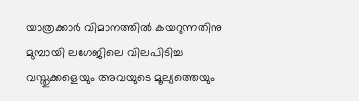യാത്രക്കാര്‍ വിമാനത്തില്‍ കയറുന്നതിനു മുമ്പായി ലഗേജിലെ വിലപിടിച്ച വസ്തുക്കളെയും അവയുടെ മൂല്യത്തെയും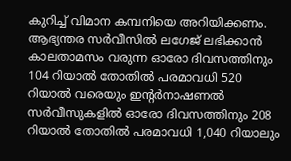കുറിച്ച് വിമാന കമ്പനിയെ അറിയിക്കണം.
ആഭ്യന്തര സര്‍വീസില്‍ ലഗേജ് ലഭിക്കാന്‍ കാലതാമസം വരുന്ന ഓരോ ദിവസത്തിനും 104 റിയാല്‍ തോതില്‍ പരമാവധി 520 റിയാല്‍ വരെയും ഇന്റര്‍നാഷണല്‍ സര്‍വീസുകളില്‍ ഓരോ ദിവസത്തിനും 208 റിയാല്‍ തോതില്‍ പരമാവധി 1,040 റിയാലും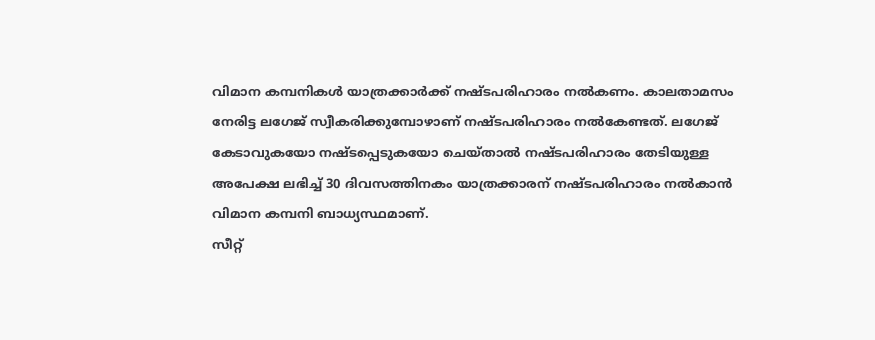വിമാന കമ്പനികള്‍ യാത്രക്കാര്‍ക്ക് നഷ്ടപരിഹാരം നല്‍കണം. കാലതാമസം നേരിട്ട ലഗേജ് സ്വീകരിക്കുമ്പോഴാണ് നഷ്ടപരിഹാരം നല്‍കേണ്ടത്. ലഗേജ് കേടാവുകയോ നഷ്ടപ്പെടുകയോ ചെയ്താല്‍ നഷ്ടപരിഹാരം തേടിയുള്ള അപേക്ഷ ലഭിച്ച് 30 ദിവസത്തിനകം യാത്രക്കാരന് നഷ്ടപരിഹാരം നല്‍കാന്‍ വിമാന കമ്പനി ബാധ്യസ്ഥമാണ്.
സീറ്റ്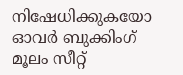നിഷേധിക്കുകയോ ഓവര്‍ ബുക്കിംഗ് മൂലം സീറ്റ്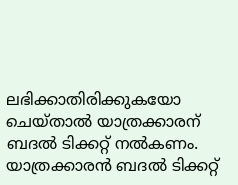ലഭിക്കാതിരിക്കുകയോ ചെയ്താല്‍ യാത്രക്കാരന് ബദല്‍ ടിക്കറ്റ് നല്‍കണം. യാത്രക്കാരന്‍ ബദല്‍ ടിക്കറ്റ്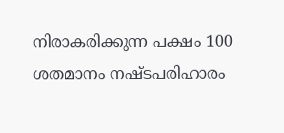നിരാകരിക്കുന്ന പക്ഷം 100 ശതമാനം നഷ്ടപരിഹാരം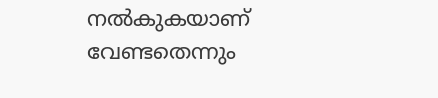നല്‍കുകയാണ് വേണ്ടതെന്നും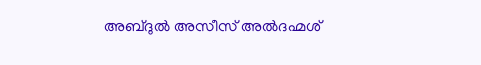അബ്ദുല്‍ അസീസ് അല്‍ദഹ്മശ്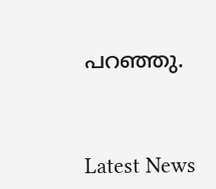പറഞ്ഞു.



Latest News